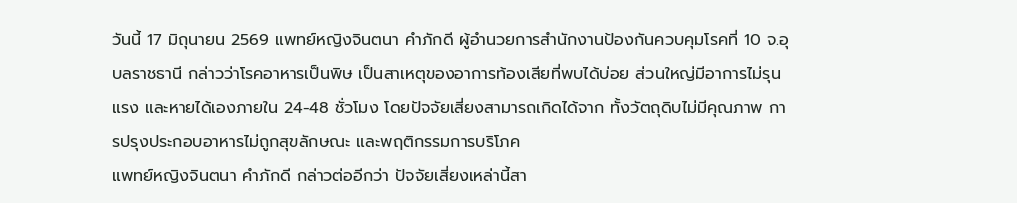วันนี้ 17 มิถุนายน 2569 แพทย์หญิงจินตนา คำภักดี ผู้อำนวยการสำนักงานป้องกันควบคุมโรคที่ 10 จ.อุบลราชธานี กล่าวว่าโรคอาหารเป็นพิษ เป็นสาเหตุของอาการท้องเสียที่พบได้บ่อย ส่วนใหญ่มีอาการไม่รุนแรง และหายได้เองภายใน 24-48 ชั่วโมง โดยปัจจัยเสี่ยงสามารถเกิดได้จาก ทั้งวัตถุดิบไม่มีคุณภาพ การปรุงประกอบอาหารไม่ถูกสุขลักษณะ และพฤติกรรมการบริโภค
แพทย์หญิงจินตนา คำภักดี กล่าวต่ออีกว่า ปัจจัยเสี่ยงเหล่านี้สา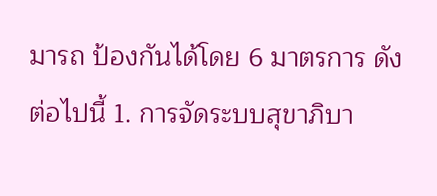มารถ ป้องกันได้โดย 6 มาตรการ ดังต่อไปนี้ 1. การจัดระบบสุขาภิบา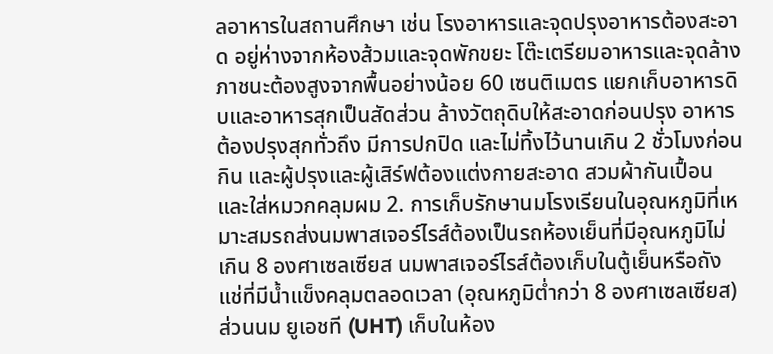ลอาหารในสถานศึกษา เช่น โรงอาหารและจุดปรุงอาหารต้องสะอาด อยู่ห่างจากห้องส้วมและจุดพักขยะ โต๊ะเตรียมอาหารและจุดล้างภาชนะต้องสูงจากพื้นอย่างน้อย 60 เซนติเมตร แยกเก็บอาหารดิบและอาหารสุกเป็นสัดส่วน ล้างวัตถุดิบให้สะอาดก่อนปรุง อาหารต้องปรุงสุกทั่วถึง มีการปกปิด และไม่ทิ้งไว้นานเกิน 2 ชั่วโมงก่อนกิน และผู้ปรุงและผู้เสิร์ฟต้องแต่งกายสะอาด สวมผ้ากันเปื้อน และใส่หมวกคลุมผม 2. การเก็บรักษานมโรงเรียนในอุณหภูมิที่เหมาะสมรถส่งนมพาสเจอร์ไรส์ต้องเป็นรถห้องเย็นที่มีอุณหภูมิไม่เกิน 8 องศาเซลเซียส นมพาสเจอร์ไรส์ต้องเก็บในตู้เย็นหรือถังแช่ที่มีน้ำแข็งคลุมตลอดเวลา (อุณหภูมิต่ำกว่า 8 องศาเซลเซียส) ส่วนนม ยูเอชที (UHT) เก็บในห้อง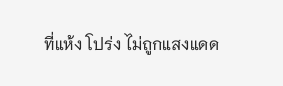ที่แห้ง โปร่ง ไม่ถูกแสงแดด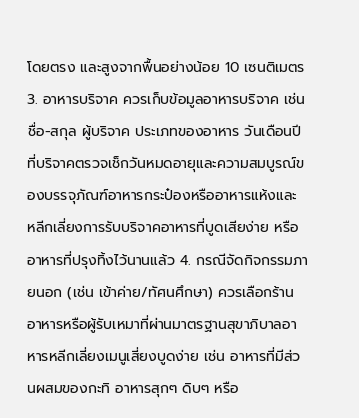โดยตรง และสูงจากพื้นอย่างน้อย 10 เซนติเมตร 3. อาหารบริจาค ควรเก็บข้อมูลอาหารบริจาค เช่น ชื่อ-สกุล ผู้บริจาค ประเภทของอาหาร วันเดือนปีที่บริจาคตรวจเช็กวันหมดอายุและความสมบูรณ์ของบรรจุภัณฑ์อาหารกระป๋องหรืออาหารแห้งและ หลีกเลี่ยงการรับบริจาคอาหารที่บูดเสียง่าย หรืออาหารที่ปรุงทิ้งไว้นานแล้ว 4. กรณีจัดกิจกรรมภายนอก (เช่น เข้าค่าย/ทัศนศึกษา) ควรเลือกร้านอาหารหรือผู้รับเหมาที่ผ่านมาตรฐานสุขาภิบาลอาหารหลีกเลี่ยงเมนูเสี่ยงบูดง่าย เช่น อาหารที่มีส่วนผสมของกะทิ อาหารสุกๆ ดิบๆ หรือ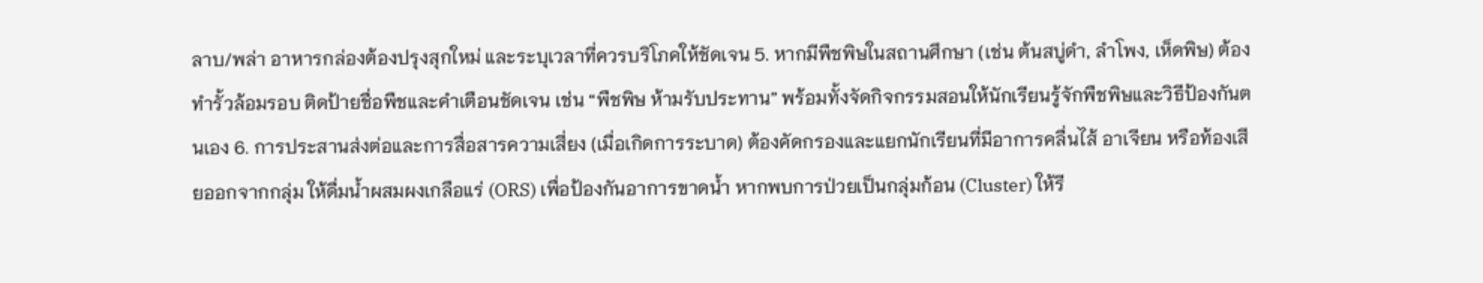ลาบ/พล่า อาหารกล่องต้องปรุงสุกใหม่ และระบุเวลาที่ควรบริโภคให้ชัดเจน 5. หากมีพืชพิษในสถานศึกษา (เช่น ต้นสบู่ดำ, ลำโพง, เห็ดพิษ) ต้องทำรั้วล้อมรอบ ติดป้ายชื่อพืชและคำเตือนชัดเจน เช่น “พืชพิษ ห้ามรับประทาน” พร้อมทั้งจัดกิจกรรมสอนให้นักเรียนรู้จักพืชพิษและวิธีป้องกันตนเอง 6. การประสานส่งต่อและการสื่อสารความเสี่ยง (เมื่อเกิดการระบาด) ต้องคัดกรองและแยกนักเรียนที่มีอาการคลื่นไส้ อาเจียน หรือท้องเสียออกจากกลุ่ม ให้ดื่มน้ำผสมผงเกลือแร่ (ORS) เพื่อป้องกันอาการขาดน้ำ หากพบการป่วยเป็นกลุ่มก้อน (Cluster) ให้รี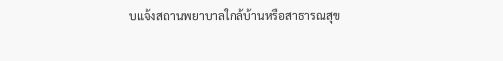บแจ้งสถานพยาบาลใกล้บ้านหรือสาธารณสุข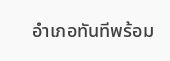อำเภอทันทีพร้อม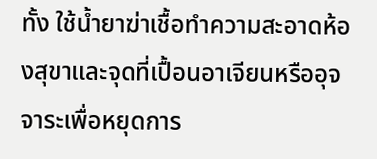ทั้ง ใช้น้ำยาฆ่าเชื้อทำความสะอาดห้องสุขาและจุดที่เปื้อนอาเจียนหรืออุจจาระเพื่อหยุดการ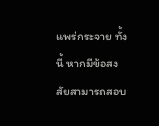แพร่กระจาย ทั้งนี้ หากมีข้อสงสัยสามารถสอบ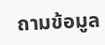ถามข้อมูล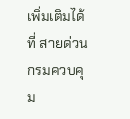เพิ่มเติมได้ที่ สายด่วนกรมควบคุม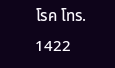โรค โทร. 1422